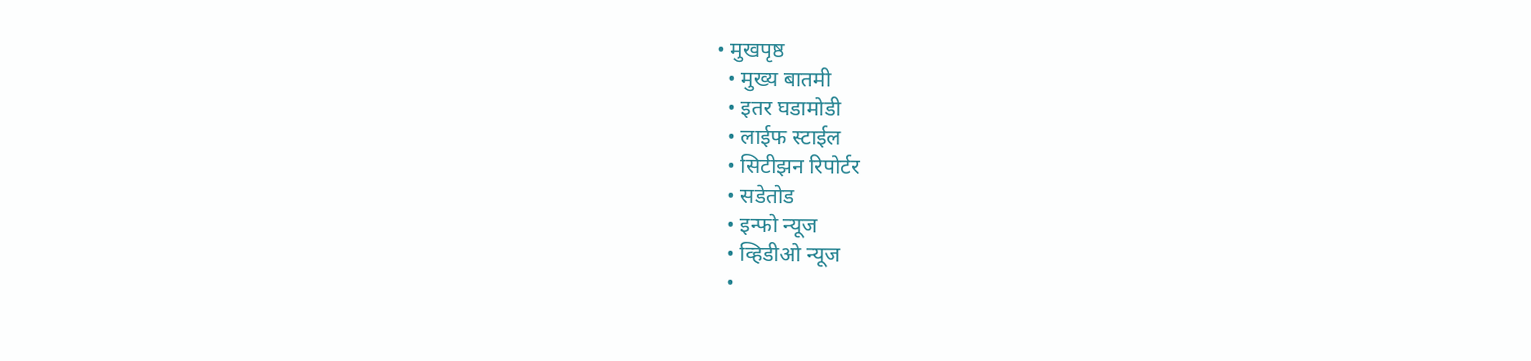• मुखपृष्ठ
  • मुख्य बातमी
  • इतर घडामोडी
  • लाईफ स्टाईल
  • सिटीझन रिपोर्टर
  • सडेतोड
  • इन्फो न्यूज
  • व्हिडीओ न्यूज
  •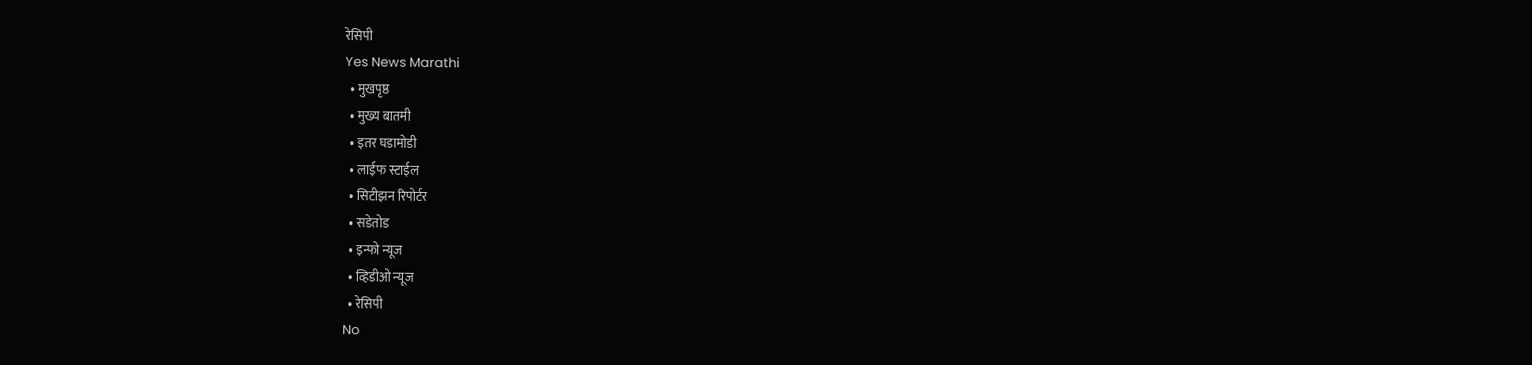रेसिपी
Yes News Marathi
  • मुखपृष्ठ
  • मुख्य बातमी
  • इतर घडामोडी
  • लाईफ स्टाईल
  • सिटीझन रिपोर्टर
  • सडेतोड
  • इन्फो न्यूज
  • व्हिडीओ न्यूज
  • रेसिपी
No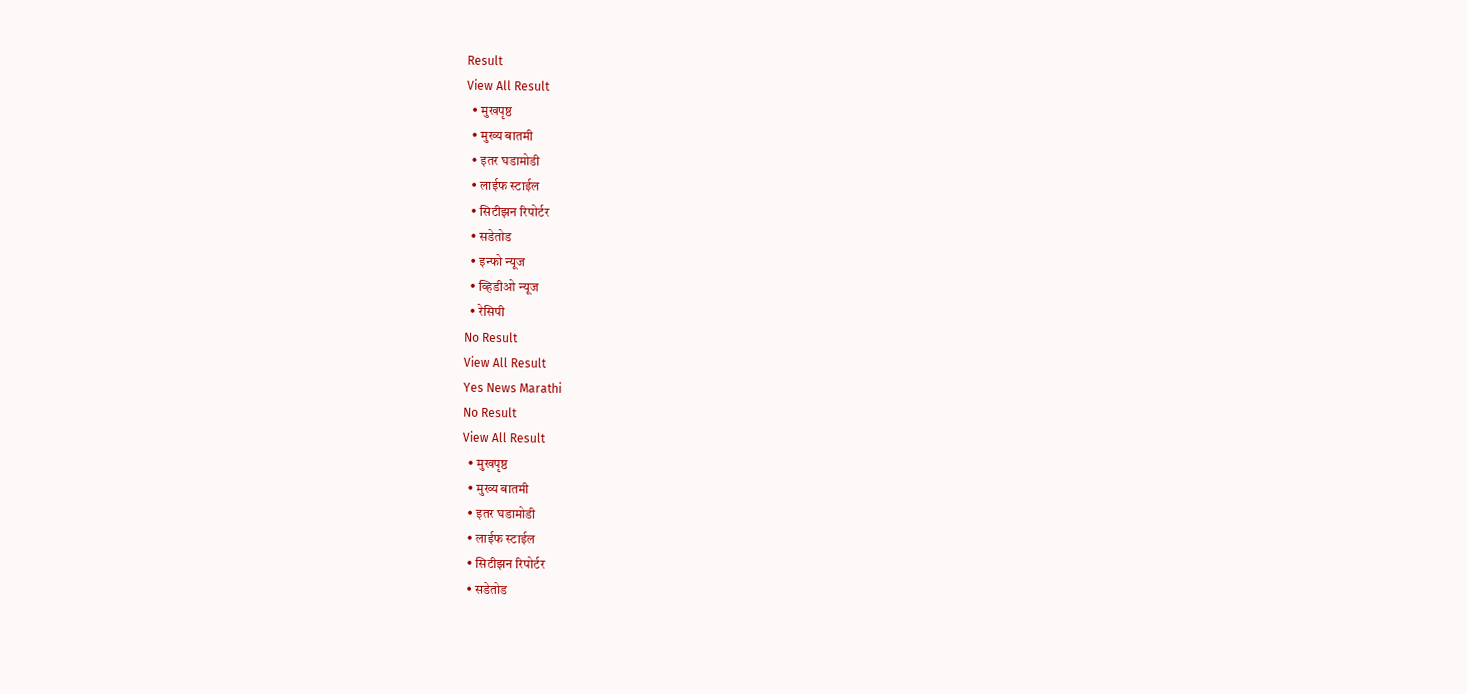Result
View All Result
  • मुखपृष्ठ
  • मुख्य बातमी
  • इतर घडामोडी
  • लाईफ स्टाईल
  • सिटीझन रिपोर्टर
  • सडेतोड
  • इन्फो न्यूज
  • व्हिडीओ न्यूज
  • रेसिपी
No Result
View All Result
Yes News Marathi
No Result
View All Result
  • मुखपृष्ठ
  • मुख्य बातमी
  • इतर घडामोडी
  • लाईफ स्टाईल
  • सिटीझन रिपोर्टर
  • सडेतोड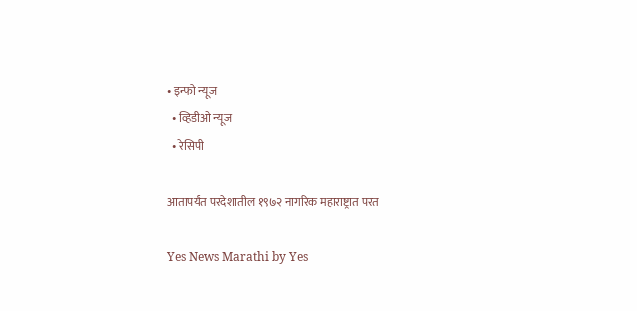• इन्फो न्यूज
  • व्हिडीओ न्यूज
  • रेसिपी

आतापर्यंत परदेशातील १९७२ नागरिक महाराष्ट्रात परत

Yes News Marathi by Yes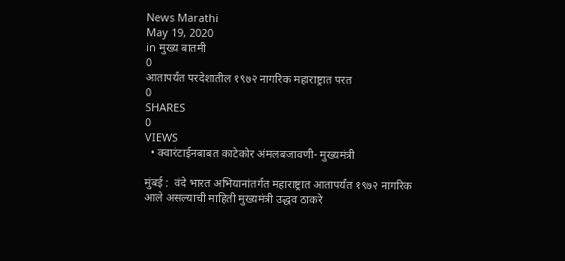News Marathi
May 19, 2020
in मुख्य बातमी
0
आतापर्यंत परदेशातील १९७२ नागरिक महाराष्ट्रात परत
0
SHARES
0
VIEWS
  • क्वारंटाईनबाबत काटेकोर अंमलबजावणी- मुख्यमंत्री

मुंबई :  वंदे भारत अभियानांतर्गत महाराष्ट्रात आतापर्यंत १९७२ नागरिक आले असल्याची माहिती मुख्यमंत्री उद्धव ठाकरे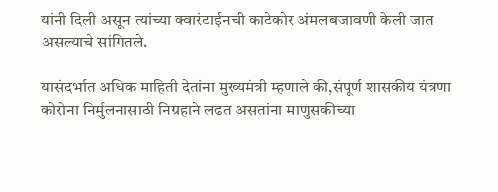यांनी दिली असून त्यांच्या क्वारंटाईनची काटेकोर अंमलबजावणी केली जात असल्याचे सांगितले.

यासंदर्भात अधिक माहिती देतांना मुख्यमंत्री म्हणाले की,संपूर्ण शासकीय यंत्रणा कोरोना निर्मुलनासाठी निग्रहाने लढत असतांना माणुसकीच्या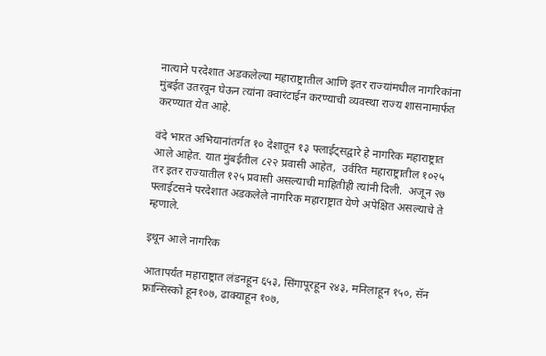नात्याने परदेशात अडकलेल्या महाराष्ट्रातील आणि इतर राज्यांमधील नागरिकांना मुंबईत उतरवून घेऊन त्यांना क्वारंटाईन करण्याची व्यवस्था राज्य शासनामार्फत करण्यात येत आहे.

वंदे भारत अभियानांतर्गत १० देशातून १३ फ्लाईट्सद्वारे हे नागरिक महाराष्ट्रात आले आहेत. यात मुंबईतील ८२२ प्रवासी आहेत,  उर्वरित महाराष्ट्रातील १०२५ तर इतर राज्यातील १२५ प्रवासी असल्याची माहितीही त्यांनी दिली.  अजून २७ फ्लाईटसने परदेशात अडकलेले नागरिक महाराष्ट्रात येणे अपेक्षित असल्याचे ते म्हणाले.

इथून आले नागरिक

आतापर्यंत महाराष्ट्रात लंडनहून ६५३, सिंगापूरहून २४३, मनिलाहून १५०, सॅन फ्रान्सिस्को हून१०७, ढाक्याहून १०७,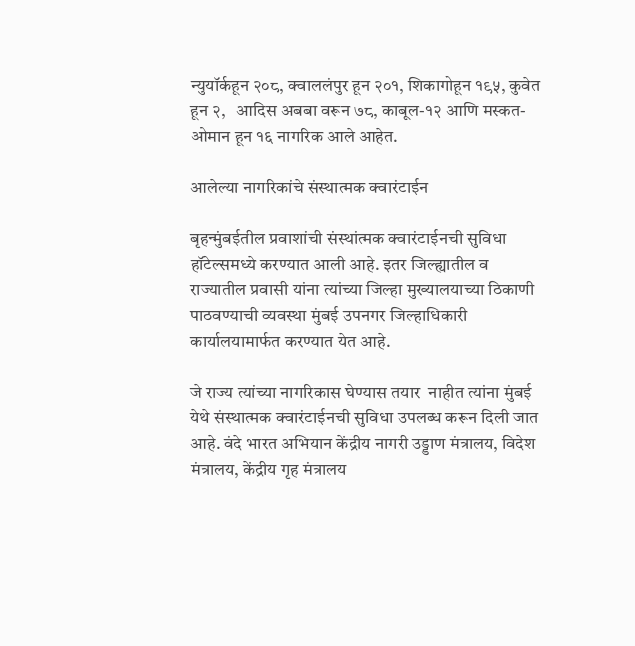न्युयॉर्कहून २०८, क्वाललंपुर हून २०१, शिकागोहून १९५, कुवेत हून २,   आदिस अबबा वरून ७८, काबूल-१२ आणि मस्कत- ओमान हून १६ नागरिक आले आहेत.

आलेल्या नागरिकांचे संस्थात्मक क्वारंटाईन

बृहन्मुंबईतील प्रवाशांची संस्थांत्मक क्वारंटाईनची सुविधा हॉटेल्समध्ये करण्यात आली आहे. इतर जिल्ह्यातील व राज्यातील प्रवासी यांना त्यांच्या जिल्हा मुख्यालयाच्या ठिकाणी पाठवण्याची व्यवस्था मुंबई उपनगर जिल्हाधिकारी कार्यालयामार्फत करण्यात येत आहे.

जे राज्य त्यांच्या नागरिकास घेण्यास तयार  नाहीत त्यांना मुंबई येथे संस्थात्मक क्वारंटाईनची सुविधा उपलब्ध करून दिली जात आहे. वंदे भारत अभियान केंद्रीय नागरी उड्डाण मंत्रालय, विदेश मंत्रालय, केंद्रीय गृह मंत्रालय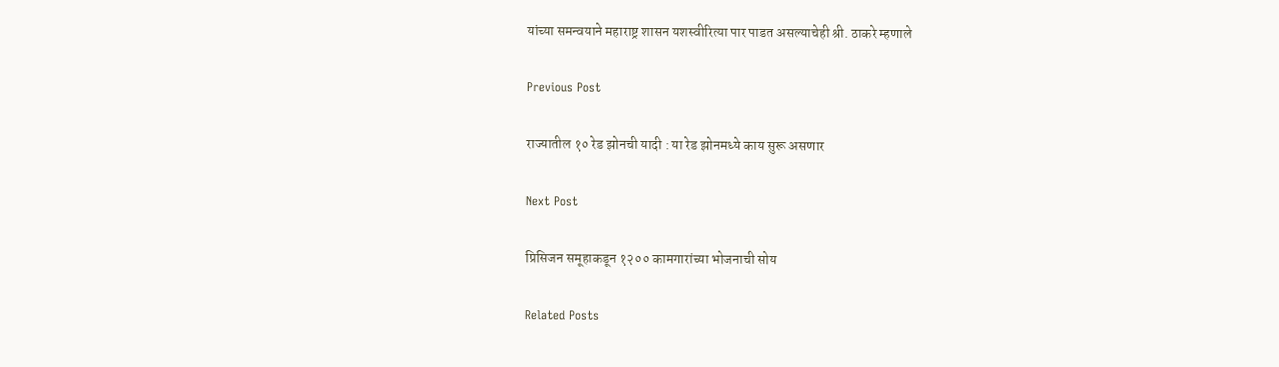यांच्या समन्वयाने महाराष्ट्र शासन यशस्वीरित्या पार पाडत असल्याचेही श्री. ठाकरे म्हणाले

Previous Post

राज्यातील १० रेड झोनची यादी : या रेड झोनमध्ये काय सुरू असणार

Next Post

प्रिसिजन समूहाकडून १२०० कामगारांच्या भोजनाची सोय

Related Posts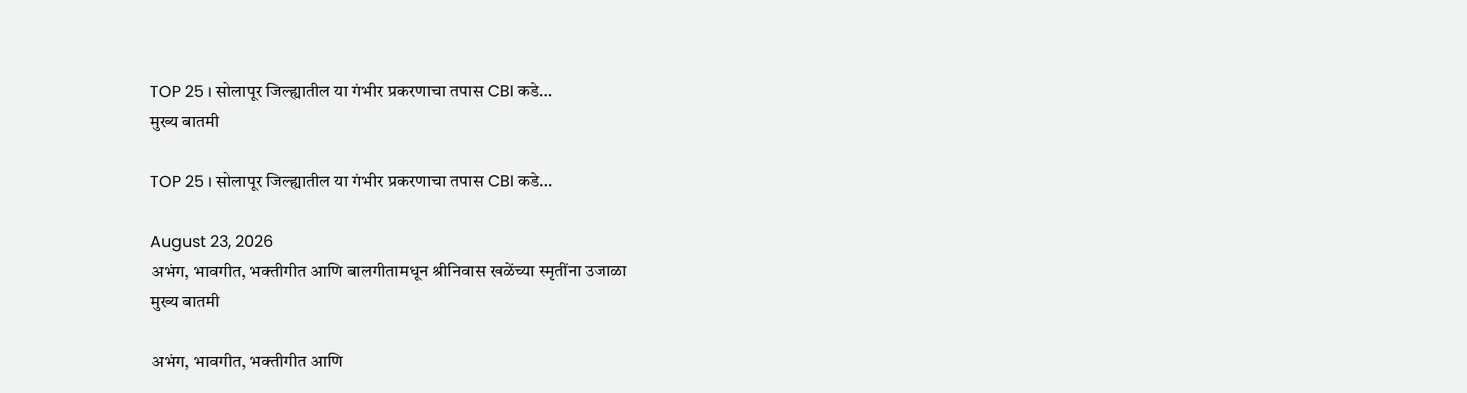TOP 25 । सोलापूर जिल्ह्यातील या गंभीर प्रकरणाचा तपास CBI कडे…
मुख्य बातमी

TOP 25 । सोलापूर जिल्ह्यातील या गंभीर प्रकरणाचा तपास CBI कडे…

August 23, 2026
अभंग, भावगीत, भक्तीगीत आणि बालगीतामधून श्रीनिवास खळेंच्या स्मृतींना उजाळा
मुख्य बातमी

अभंग, भावगीत, भक्तीगीत आणि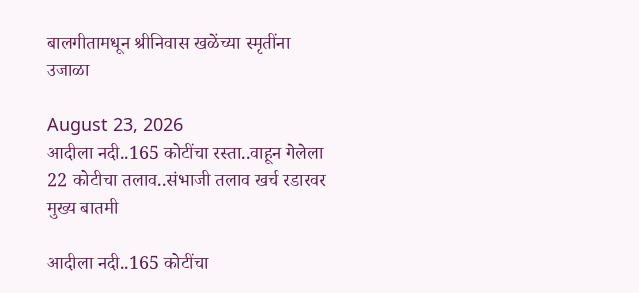बालगीतामधून श्रीनिवास खळेंच्या स्मृतींना उजाळा

August 23, 2026
आदीला नदी..165 कोटींचा रस्ता..वाहून गेलेला 22 कोटीचा तलाव..संभाजी तलाव खर्च रडारवर
मुख्य बातमी

आदीला नदी..165 कोटींचा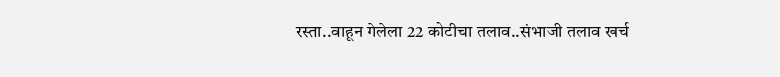रस्ता..वाहून गेलेला 22 कोटीचा तलाव..संभाजी तलाव खर्च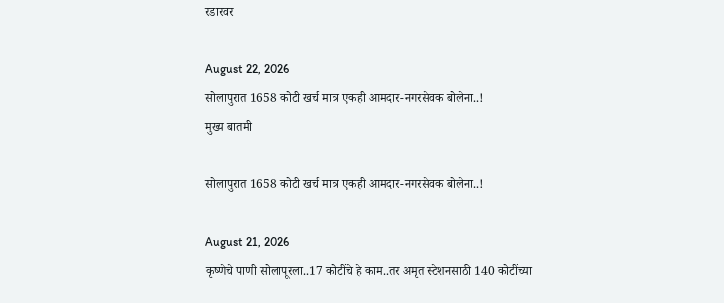रडारवर

August 22, 2026
सोलापुरात 1658 कोटी खर्च मात्र एकही आमदार-नगरसेवक बोलेना..!
मुख्य बातमी

सोलापुरात 1658 कोटी खर्च मात्र एकही आमदार-नगरसेवक बोलेना..!

August 21, 2026
कृष्णेचे पाणी सोलापूरला..17 कोटींचे हे काम..तर अमृत स्टेशनसाठी 140 कोटींच्या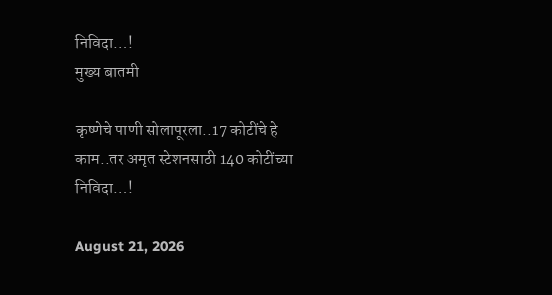निविदा…!
मुख्य बातमी

कृष्णेचे पाणी सोलापूरला..17 कोटींचे हे काम..तर अमृत स्टेशनसाठी 140 कोटींच्या निविदा…!

August 21, 2026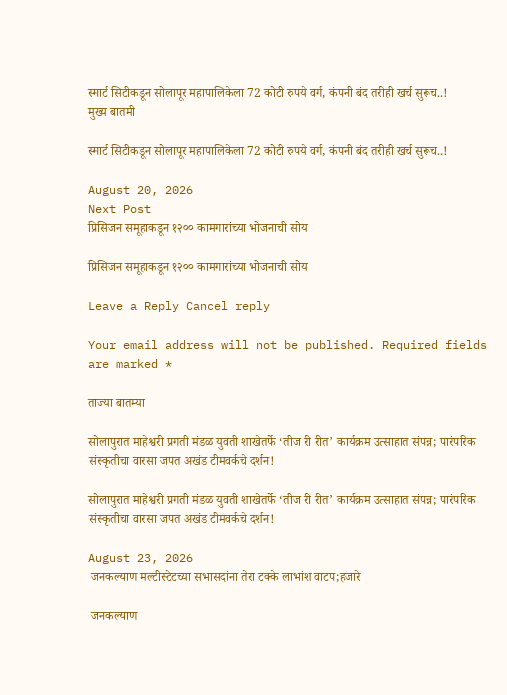स्मार्ट सिटीकडून सोलापूर महापालिकेला 72 कोटी रुपये वर्ग, कंपनी बंद तरीही खर्च सुरूच..!
मुख्य बातमी

स्मार्ट सिटीकडून सोलापूर महापालिकेला 72 कोटी रुपये वर्ग, कंपनी बंद तरीही खर्च सुरूच..!

August 20, 2026
Next Post
प्रिसिजन समूहाकडून १२०० कामगारांच्या भोजनाची सोय

प्रिसिजन समूहाकडून १२०० कामगारांच्या भोजनाची सोय

Leave a Reply Cancel reply

Your email address will not be published. Required fields are marked *

ताज्या बातम्या

सोलापुरात माहेश्वरी प्रगती मंडळ युवती शाखेतर्फे ‘तीज री रीत’ कार्यक्रम उत्साहात संपन्न; पारंपरिक संस्कृतीचा वारसा जपत अखंड टीमवर्कचे दर्शन!

सोलापुरात माहेश्वरी प्रगती मंडळ युवती शाखेतर्फे ‘तीज री रीत’ कार्यक्रम उत्साहात संपन्न; पारंपरिक संस्कृतीचा वारसा जपत अखंड टीमवर्कचे दर्शन!

August 23, 2026
 जनकल्याण मल्टीस्टेटच्या सभासदांना तेरा टक्के लाभांश वाटप;हजारे

 जनकल्याण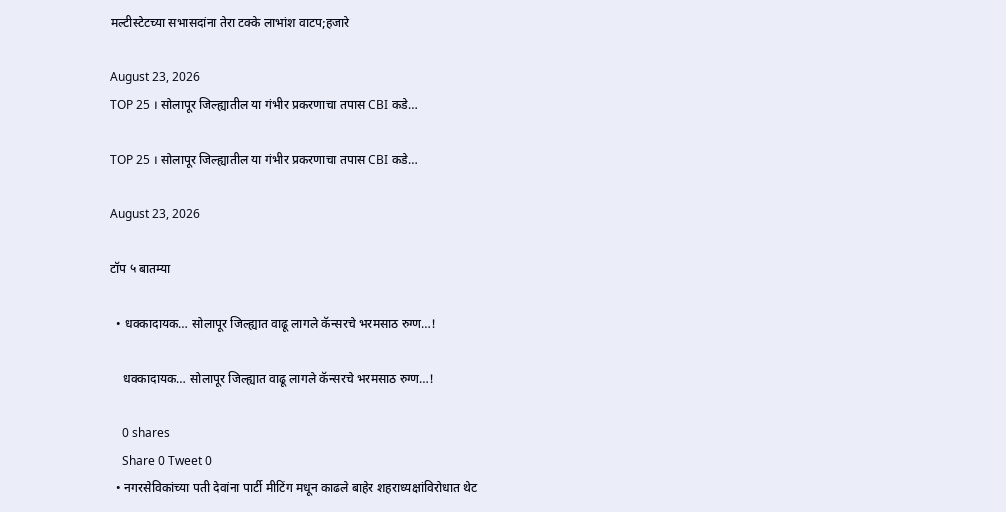मल्टीस्टेटच्या सभासदांना तेरा टक्के लाभांश वाटप;हजारे

August 23, 2026
TOP 25 । सोलापूर जिल्ह्यातील या गंभीर प्रकरणाचा तपास CBI कडे…

TOP 25 । सोलापूर जिल्ह्यातील या गंभीर प्रकरणाचा तपास CBI कडे…

August 23, 2026

टॉप ५ बातम्या

  • धक्कादायक… सोलापूर जिल्ह्यात वाढू लागले कॅन्सरचे भरमसाठ रुग्ण…!

    धक्कादायक… सोलापूर जिल्ह्यात वाढू लागले कॅन्सरचे भरमसाठ रुग्ण…!

    0 shares
    Share 0 Tweet 0
  • नगरसेविकांच्या पती देवांना पार्टी मीटिंग मधून काढले बाहेर शहराध्यक्षांविरोधात थेट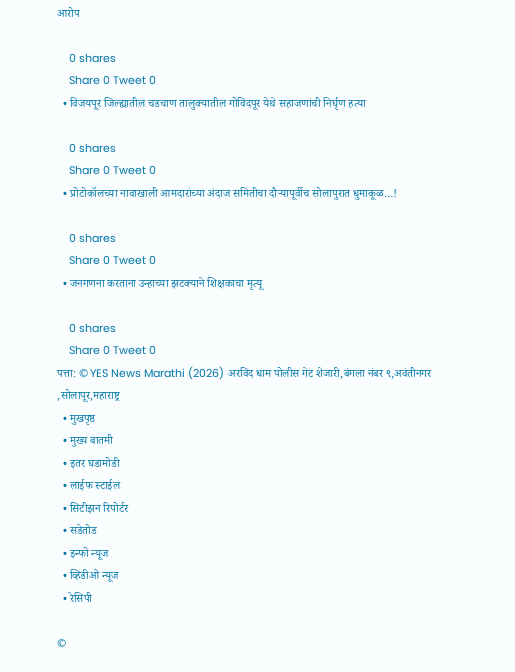आरोप

    0 shares
    Share 0 Tweet 0
  • विजयपूर जिल्ह्यातील चडचाण तालुक्यातील गोविंदपूर येथे सहाजणांची निर्घृण हत्या

    0 shares
    Share 0 Tweet 0
  • प्रोटोकॉलच्या नावाखाली आमदारांच्या अंदाज समितीचा दौऱ्यापूर्वीच सोलापुरात धुमाकूळ…!

    0 shares
    Share 0 Tweet 0
  • जनगणना करताना उन्हाच्या झटक्याने शिक्षकाचा मृत्यू

    0 shares
    Share 0 Tweet 0
पत्ता: © YES News Marathi (2026) अरविंद धाम पोलीस गेट शेजारी,बंगला नंबर ९,अवंतीनगर ,सोलापूर,महाराष्ट्र
  • मुखपृष्ठ
  • मुख्य बातमी
  • इतर घडामोडी
  • लाईफ स्टाईल
  • सिटीझन रिपोर्टर
  • सडेतोड
  • इन्फो न्यूज
  • व्हिडीओ न्यूज
  • रेसिपी

©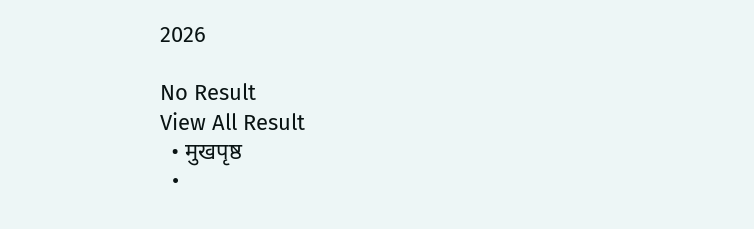2026

No Result
View All Result
  • मुखपृष्ठ
  •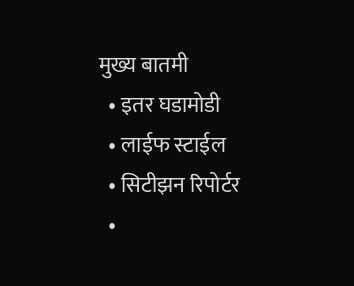मुख्य बातमी
  • इतर घडामोडी
  • लाईफ स्टाईल
  • सिटीझन रिपोर्टर
  •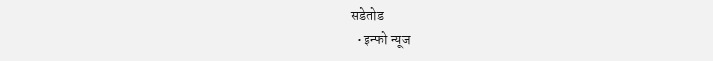सडेतोड
  • इन्फो न्यूज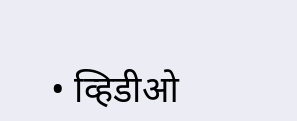• व्हिडीओ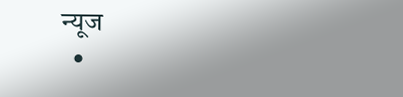न्यूज
  •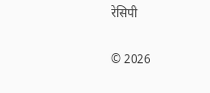रेसिपी

© 2026